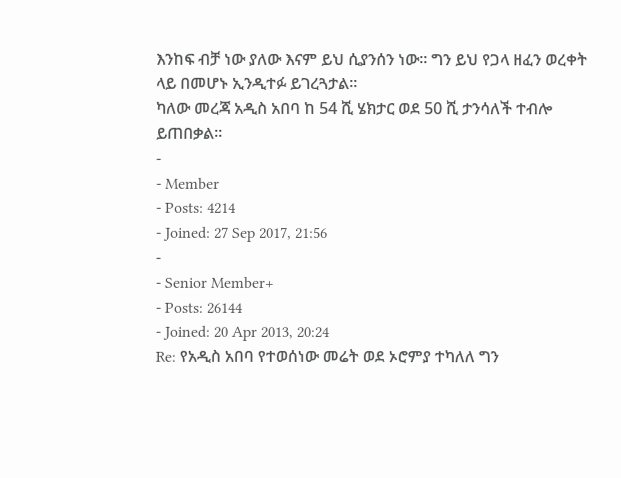እንከፍ ብቻ ነው ያለው እናም ይህ ሲያንሰን ነው፡፡ ግን ይህ የጋላ ዘፈን ወረቀት ላይ በመሆኑ ኢንዲተፉ ይገረጓታል፡፡
ካለው መረጃ አዲስ አበባ ከ 54 ሺ ሄክታር ወደ 50 ሺ ታንሳለች ተብሎ ይጠበቃል፡፡
-
- Member
- Posts: 4214
- Joined: 27 Sep 2017, 21:56
-
- Senior Member+
- Posts: 26144
- Joined: 20 Apr 2013, 20:24
Re: የአዲስ አበባ የተወሰነው መሬት ወደ ኦሮምያ ተካለለ ግን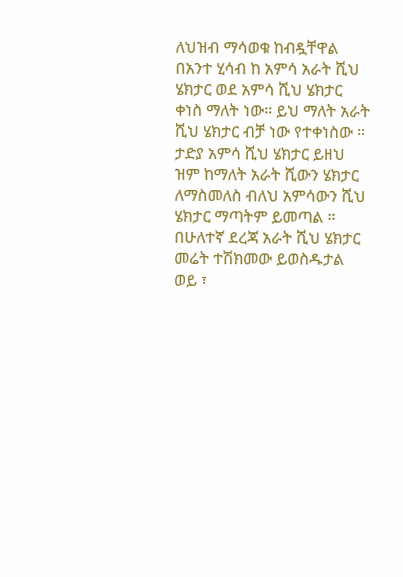ለህዝብ ማሳወቁ ከብዷቸዋል
በአንተ ሂሳብ ከ አምሳ አራት ሺህ ሄክታር ወደ አምሳ ሺህ ሄክታር ቀነስ ማለት ነው። ይህ ማለት አራት ሺህ ሄክታር ብቻ ነው የተቀነስው ። ታድያ አምሳ ሺህ ሄክታር ይዘህ ዝም ከማለት አራት ሺውን ሄክታር ለማስመለስ ብለህ አምሳውን ሺህ ሄክታር ማጣትም ይመጣል ።
በሁለተኛ ደረጃ አራት ሺህ ሄክታር መሬት ተሽክመው ይወስዱታል ወይ ፣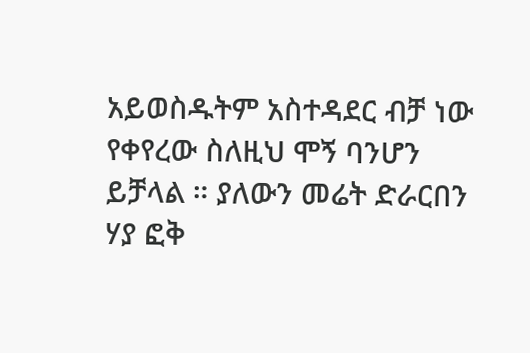አይወስዱትም አስተዳደር ብቻ ነው የቀየረው ስለዚህ ሞኝ ባንሆን ይቻላል ። ያለውን መሬት ድራርበን ሃያ ፎቅ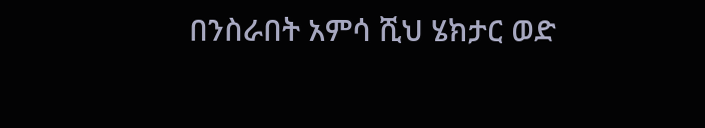በንስራበት አምሳ ሺህ ሄክታር ወድ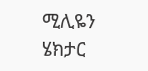ሚሊዬን ሄክታር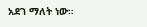አደገ ማለት ነው።